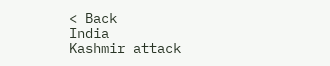< Back
India
Kashmir attack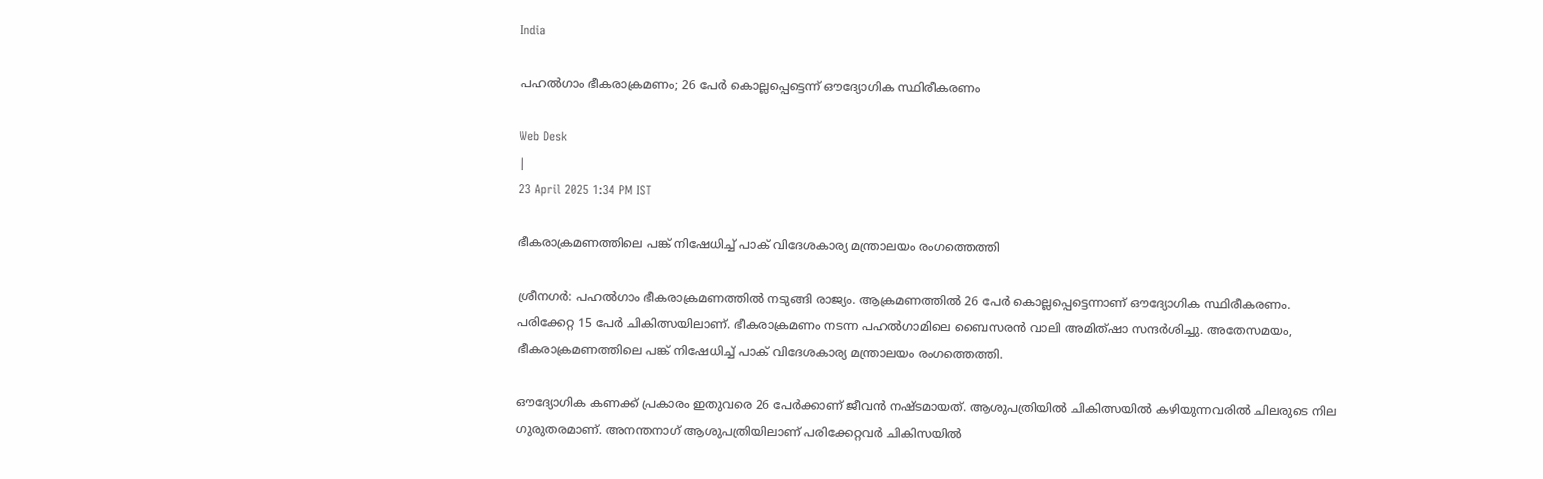India

പഹൽഗാം ഭീകരാക്രമണം; 26 പേർ കൊല്ലപ്പെട്ടെന്ന് ഔദ്യോഗിക സ്ഥിരീകരണം

Web Desk
|
23 April 2025 1:34 PM IST

ഭീകരാക്രമണത്തിലെ പങ്ക് നിഷേധിച്ച് പാക് വിദേശകാര്യ മന്ത്രാലയം രംഗത്തെത്തി

ശ്രീനഗര്‍: പഹൽഗാം ഭീകരാക്രമണത്തിൽ നടുങ്ങി രാജ്യം. ആക്രമണത്തിൽ 26 പേർ കൊല്ലപ്പെട്ടെന്നാണ് ഔദ്യോഗിക സ്ഥിരീകരണം. പരിക്കേറ്റ 15 പേർ ചികിത്സയിലാണ്. ഭീകരാക്രമണം നടന്ന പഹൽഗാമിലെ ബൈസരൻ വാലി അമിത്ഷാ സന്ദർശിച്ചു. അതേസമയം, ഭീകരാക്രമണത്തിലെ പങ്ക് നിഷേധിച്ച് പാക് വിദേശകാര്യ മന്ത്രാലയം രംഗത്തെത്തി.

ഔദ്യോഗിക കണക്ക് പ്രകാരം ഇതുവരെ 26 പേർക്കാണ് ജീവൻ നഷ്ടമായത്. ആശുപത്രിയിൽ ചികിത്സയിൽ കഴിയുന്നവരിൽ ചിലരുടെ നില ഗുരുതരമാണ്. അനന്തനാഗ് ആശുപത്രിയിലാണ് പരിക്കേറ്റവർ ചികിസയിൽ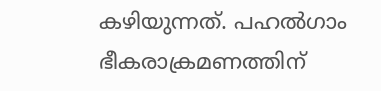കഴിയുന്നത്. പഹൽഗാം ഭീകരാക്രമണത്തിന്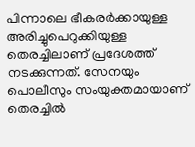പിന്നാലെ ഭീകരർക്കായുള്ള അരിച്ചുപെറുക്കിയുള്ള തെരച്ചിലാണ് പ്രദേശത്ത് നടക്കുന്നത്. സേനയും പൊലീസും സംയുക്തമായാണ് തെരച്ചിൽ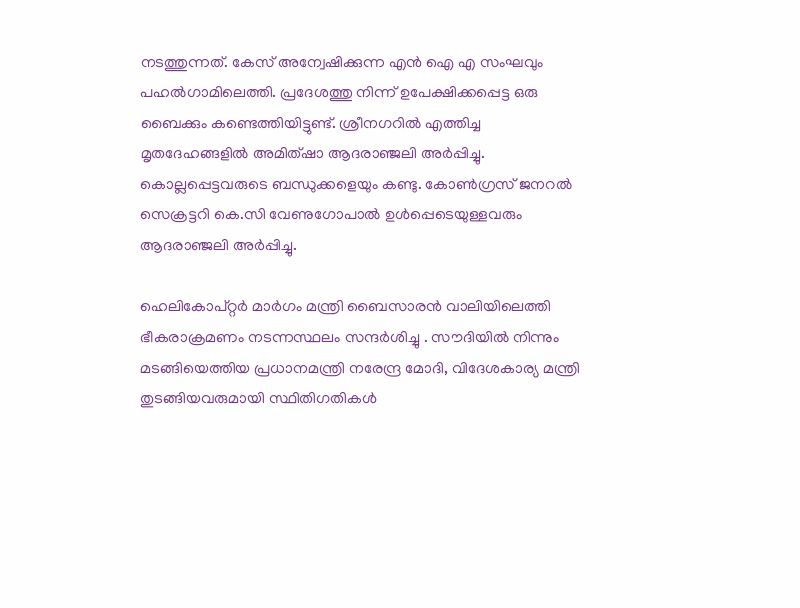നടത്തുന്നത്. കേസ് അന്വേഷിക്കുന്ന എൻ ഐ എ സംഘവും പഹൽഗാമിലെത്തി. പ്രദേശത്തു നിന്ന് ഉപേക്ഷിക്കപ്പെട്ട ഒരു ബൈക്കും കണ്ടെത്തിയിട്ടുണ്ട്. ശ്രീനഗറിൽ എത്തിച്ച മൃതദേഹങ്ങളിൽ അമിത്ഷാ ആദരാഞ്ജലി അർപ്പിച്ചു. കൊല്ലപ്പെട്ടവരുടെ ബന്ധുക്കളെയും കണ്ടു. കോൺഗ്രസ് ജനറൽ സെക്രട്ടറി കെ.സി വേണുഗോപാൽ ഉൾപ്പെടെയുള്ളവരും ആദരാഞ്ജലി അർപ്പിച്ചു.

ഹെലികോപ്റ്റർ മാർഗം മന്ത്രി ബൈസാരൻ വാലിയിലെത്തി ഭീകരാക്രമണം നടന്നസ്ഥലം സന്ദർശിച്ചു . സൗദിയിൽ നിന്നും മടങ്ങിയെത്തിയ പ്രധാനമന്ത്രി നരേന്ദ്ര മോദി, വിദേശകാര്യ മന്ത്രി തുടങ്ങിയവരുമായി സ്ഥിതിഗതികൾ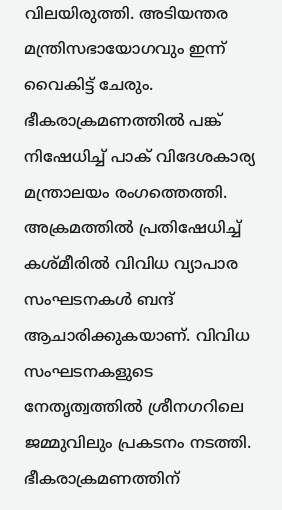വിലയിരുത്തി. അടിയന്തര മന്ത്രിസഭായോഗവും ഇന്ന് വൈകിട്ട് ചേരും. ഭീകരാക്രമണത്തിൽ പങ്ക് നിഷേധിച്ച് പാക് വിദേശകാര്യ മന്ത്രാലയം രംഗത്തെത്തി. അക്രമത്തിൽ പ്രതിഷേധിച്ച് കശ്മീരിൽ വിവിധ വ്യാപാര സംഘടനകൾ ബന്ദ് ആചാരിക്കുകയാണ്. വിവിധ സംഘടനകളുടെ നേതൃത്വത്തിൽ ശ്രീനഗറിലെ ജമ്മുവിലും പ്രകടനം നടത്തി. ഭീകരാക്രമണത്തിന്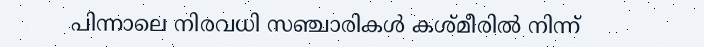പിന്നാലെ നിരവധി സഞ്ചാരികൾ കശ്മീരിൽ നിന്ന്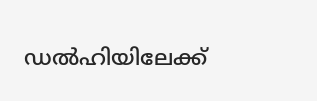ഡൽഹിയിലേക്ക്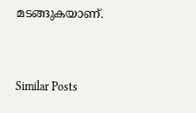മടങ്ങുകയാണ്.


Similar Posts